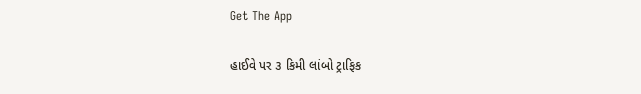Get The App

હાઈવે પર ૩ કિમી લાંબો ટ્રાફિક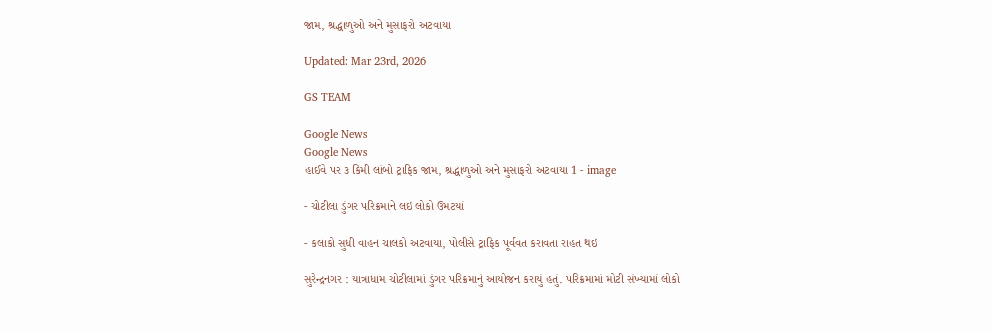જામ, શ્રદ્ધાળુઓ અને મુસાફરો અટવાયા

Updated: Mar 23rd, 2026

GS TEAM

Google News
Google News
હાઈવે પર ૩ કિમી લાંબો ટ્રાફિક જામ, શ્રદ્ધાળુઓ અને મુસાફરો અટવાયા 1 - image

- ચોટીલા ડુંગર પરિક્રમાને લઇ લોકો ઉમટયાં

- કલાકો સુધી વાહન ચાલકો અટવાયા, પોલીસે ટ્રાફિક પૂર્વવત કરાવતા રાહત થઇ

સુરેન્દ્રનગર : યાત્રાધામ ચોટીલામાં ડુંગર પરિક્રમાનું આયોજન કરાયું હતું. પરિક્રમામાં મોટી સંખ્યામાં લોકો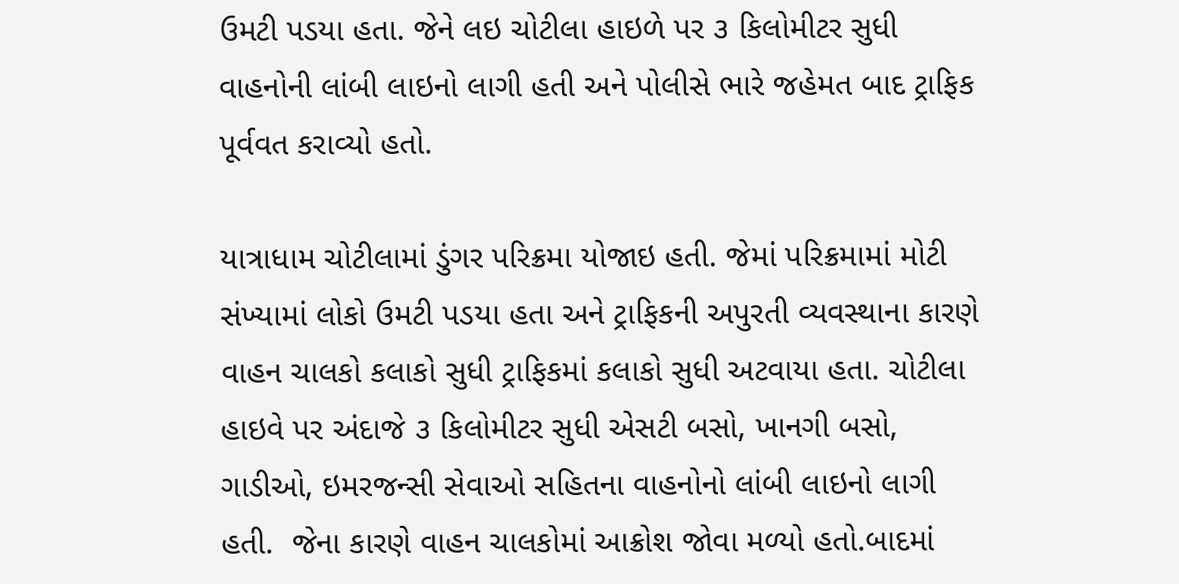ઉમટી પડયા હતા. જેને લઇ ચોટીલા હાઇળે પર ૩ કિલોમીટર સુધી વાહનોની લાંબી લાઇનો લાગી હતી અને પોલીસે ભારે જહેમત બાદ ટ્રાફિક પૂર્વવત કરાવ્યો હતો.

યાત્રાધામ ચોટીલામાં ડુંગર પરિક્રમા યોજાઇ હતી. જેમાં પરિક્રમામાં મોટી સંખ્યામાં લોકો ઉમટી પડયા હતા અને ટ્રાફિકની અપુરતી વ્યવસ્થાના કારણે વાહન ચાલકો કલાકો સુધી ટ્રાફિકમાં કલાકો સુધી અટવાયા હતા. ચોટીલા હાઇવે પર અંદાજે ૩ કિલોમીટર સુધી એસટી બસો, ખાનગી બસો, ગાડીઓ, ઇમરજન્સી સેવાઓ સહિતના વાહનોનો લાંબી લાઇનો લાગી હતી.  જેના કારણે વાહન ચાલકોમાં આક્રોશ જોવા મળ્યો હતો.બાદમાં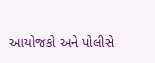આયોજકો અને પોલીસે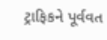ટ્રાફિકને પૂર્વવત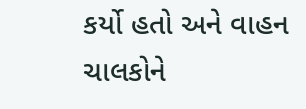કર્યો હતો અને વાહન ચાલકોને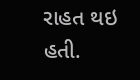રાહત થઇ હતી.